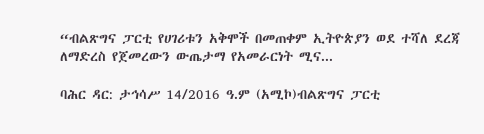“ብልጽግና ፓርቲ የሀገሪቱን አቅሞች በመጠቀም ኢትዮጵያን ወደ ተሻለ ደረጃ ለማድረስ የጀመረውን ውጤታማ የአመራርነት ሚና...

ባሕር ዳር: ታኅሳሥ 14/2016 ዓ.ም (አሚኮ)ብልጽግና ፓርቲ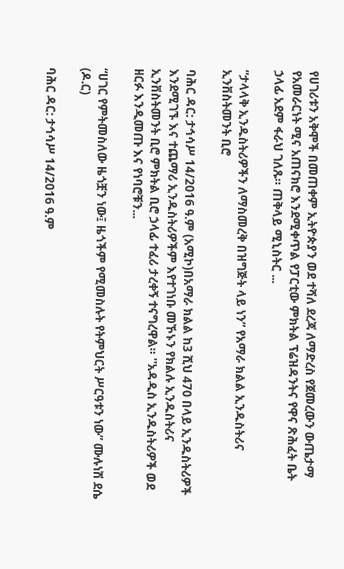የሀገሪቱን አቅሞች በመጠቀም ኢትዮጵያን ወደ ተሻለ ደረጃ ለማድረስ የጀመረውን ውጤታማ የአመራርነት ሚና አጠናክሮ እንደሚቀጥል የፓርቲው ምክትል ፕሬዝዳንትና የዋና ጽሕፈት ቤት ኃላፊ አደም ፋራህ ገለጹ። ጠቅላይ ሚኒስትር ...

”ታላላቅ ኢንዱስትሪዎችን ለማስመረቅ በዝግጅት ላይ ነን” የአማራ ክልል ኢንዱስትሪና ኢንቨስትመንት ቢሮ

ባሕር ዳር: ታኅሳሥ 14/2016 ዓ.ም (አሚኮ)በአማራ ክልል ከ3 ሺህ 470 በላይ ኢንዱስትሪዎች እንደሚገኙ እና ተጨማሪ ኢንዱስትሪዎችም እየተገነቡ መኾኑን የክልሉ ኢንዱስትሪና ኢንቨስትመንት ቢሮ ምክትል ቢሮ ኃላፊ ተፈሪ ታረቀኝ ተናግረዋል። ''አዳዲስ ኢንዱስትሪዎች ወደ ዘርፉ እንዲመጡ እና የነባሮቹን...

“ሀገር የምትመስለው ዜጎቿን ነው፤ ዜጎችም የሚመስሉት የትምህርት ሥርዓቱን ነው” ሙሉነሽ ደሴ (ዶ.ር)

ባሕር ዳር: ታኅሳሥ 14/2016 ዓ.ም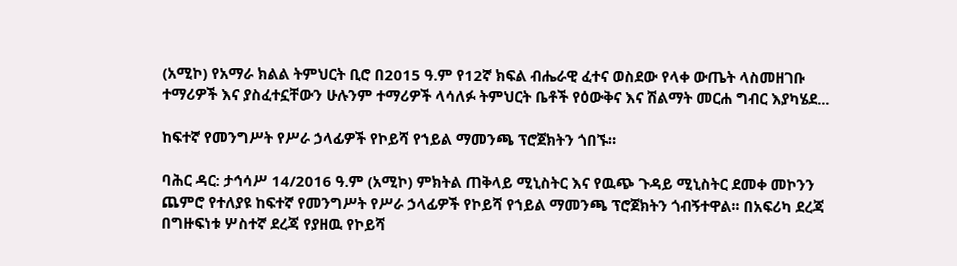(አሚኮ) የአማራ ክልል ትምህርት ቢሮ በ2015 ዓ.ም የ12ኛ ክፍል ብሔራዊ ፈተና ወስደው የላቀ ውጤት ላስመዘገቡ ተማሪዎች እና ያስፈተኗቸውን ሁሉንም ተማሪዎች ላሳለፉ ትምህርት ቤቶች የዕውቅና እና ሽልማት መርሐ ግብር እያካሄደ...

ከፍተኛ የመንግሥት የሥራ ኃላፊዎች የኮይሻ የኀይል ማመንጫ ፕሮጀክትን ጎበኙ።

ባሕር ዳር: ታኅሳሥ 14/2016 ዓ.ም (አሚኮ) ምክትል ጠቅላይ ሚኒስትር እና የዉጭ ጉዳይ ሚኒስትር ደመቀ መኮንን ጨምሮ የተለያዩ ከፍተኛ የመንግሥት የሥራ ኃላፊዎች የኮይሻ የኀይል ማመንጫ ፕሮጀክትን ጎብኝተዋል፡፡ በአፍሪካ ደረጃ በግዙፍነቱ ሦስተኛ ደረጃ የያዘዉ የኮይሻ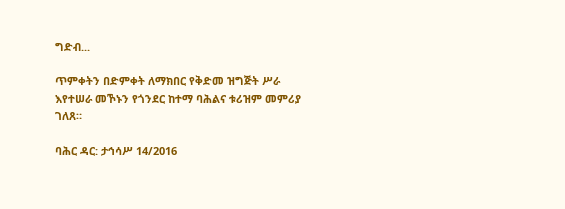ግድብ...

ጥምቀትን በድምቀት ለማክበር የቅድመ ዝግጅት ሥራ እየተሠራ መኾኑን የጎንደር ከተማ ባሕልና ቱሪዝም መምሪያ ገለጸ።

ባሕር ዳር: ታኅሳሥ 14/2016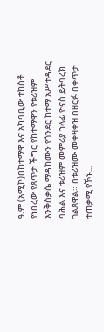ዓ.ም (አሚኮ)በከተማዋ እና አካባቢው ተከስቶ የነበረው የጸጥታ ችግር የከተማዋን የቱሪዝም እንቅስቃሴ ማዳከሙን የጎንደር ከተማ አሥተዳደር ባሕል እና ቱሪዝም መምሪያ ኀላፊ ዮናስ ይትባረክ ገልጸዋል። በቱሪዝሙ መቀዛቀዝ በዘርፉ በቀጥታ ተጠቃሚ የኾኑ...